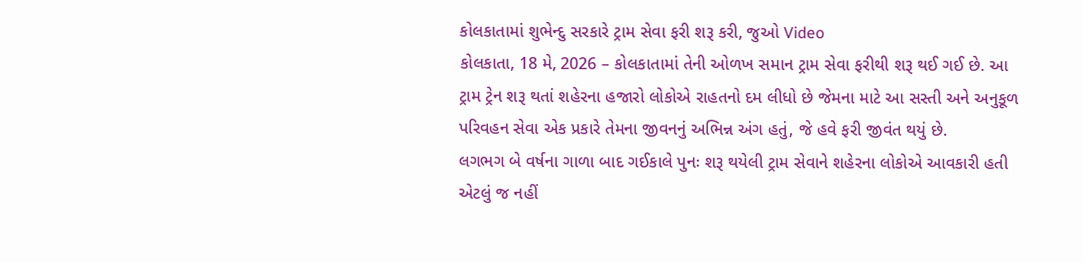કોલકાતામાં શુભેન્દુ સરકારે ટ્રામ સેવા ફરી શરૂ કરી, જુઓ Video
કોલકાતા, 18 મે, 2026 – કોલકાતામાં તેની ઓળખ સમાન ટ્રામ સેવા ફરીથી શરૂ થઈ ગઈ છે. આ ટ્રામ ટ્રેન શરૂ થતાં શહેરના હજારો લોકોએ રાહતનો દમ લીધો છે જેમના માટે આ સસ્તી અને અનુકૂળ પરિવહન સેવા એક પ્રકારે તેમના જીવનનું અભિન્ન અંગ હતું, જે હવે ફરી જીવંત થયું છે.
લગભગ બે વર્ષના ગાળા બાદ ગઈકાલે પુનઃ શરૂ થયેલી ટ્રામ સેવાને શહેરના લોકોએ આવકારી હતી એટલું જ નહીં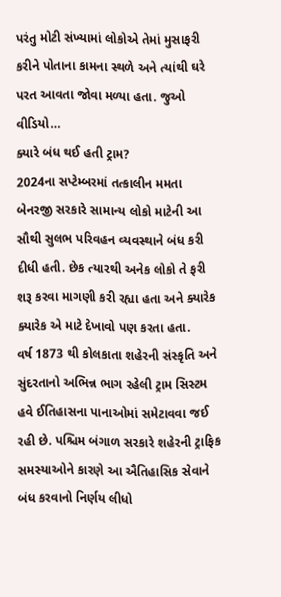પરંતુ મોટી સંખ્યામાં લોકોએ તેમાં મુસાફરી કરીને પોતાના કામના સ્થળે અને ત્યાંથી ઘરે પરત આવતા જોવા મળ્યા હતા. જુઓ વીડિયો…
ક્યારે બંધ થઈ હતી ટ્રામ?
2024ના સપ્ટેમ્બરમાં તત્કાલીન મમતા બેનરજી સરકારે સામાન્ય લોકો માટેની આ સૌથી સુલભ પરિવહન વ્યવસ્થાને બંધ કરી દીધી હતી. છેક ત્યારથી અનેક લોકો તે ફરી શરૂ કરવા માગણી કરી રહ્યા હતા અને ક્યારેક ક્યારેક એ માટે દેખાવો પણ કરતા હતા.
વર્ષ 1873 થી કોલકાતા શહેરની સંસ્કૃતિ અને સુંદરતાનો અભિન્ન ભાગ રહેલી ટ્રામ સિસ્ટમ હવે ઈતિહાસના પાનાઓમાં સમેટાવવા જઈ રહી છે. પશ્ચિમ બંગાળ સરકારે શહેરની ટ્રાફિક સમસ્યાઓને કારણે આ ઐતિહાસિક સેવાને બંધ કરવાનો નિર્ણય લીધો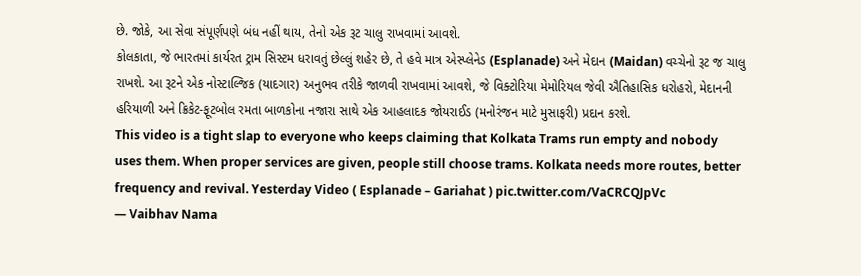છે. જોકે, આ સેવા સંપૂર્ણપણે બંધ નહીં થાય, તેનો એક રૂટ ચાલુ રાખવામાં આવશે.
કોલકાતા, જે ભારતમાં કાર્યરત ટ્રામ સિસ્ટમ ધરાવતું છેલ્લું શહેર છે, તે હવે માત્ર એસ્પ્લેનેડ (Esplanade) અને મેદાન (Maidan) વચ્ચેનો રૂટ જ ચાલુ રાખશે. આ રૂટને એક નોસ્ટાલ્જિક (યાદગાર) અનુભવ તરીકે જાળવી રાખવામાં આવશે, જે વિક્ટોરિયા મેમોરિયલ જેવી ઐતિહાસિક ધરોહરો, મેદાનની હરિયાળી અને ક્રિકેટ-ફૂટબોલ રમતા બાળકોના નજારા સાથે એક આહલાદક જોયરાઈડ (મનોરંજન માટે મુસાફરી) પ્રદાન કરશે.
This video is a tight slap to everyone who keeps claiming that Kolkata Trams run empty and nobody uses them. When proper services are given, people still choose trams. Kolkata needs more routes, better frequency and revival. Yesterday Video ( Esplanade – Gariahat ) pic.twitter.com/VaCRCQJpVc
— Vaibhav Nama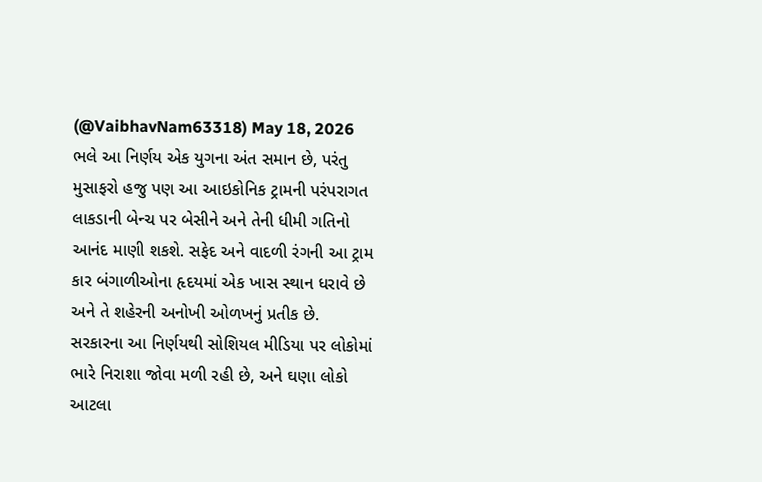(@VaibhavNam63318) May 18, 2026
ભલે આ નિર્ણય એક યુગના અંત સમાન છે, પરંતુ મુસાફરો હજુ પણ આ આઇકોનિક ટ્રામની પરંપરાગત લાકડાની બેન્ચ પર બેસીને અને તેની ધીમી ગતિનો આનંદ માણી શકશે. સફેદ અને વાદળી રંગની આ ટ્રામ કાર બંગાળીઓના હૃદયમાં એક ખાસ સ્થાન ધરાવે છે અને તે શહેરની અનોખી ઓળખનું પ્રતીક છે.
સરકારના આ નિર્ણયથી સોશિયલ મીડિયા પર લોકોમાં ભારે નિરાશા જોવા મળી રહી છે, અને ઘણા લોકો આટલા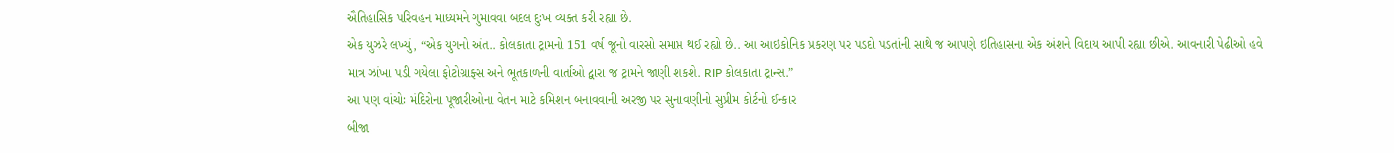ઐતિહાસિક પરિવહન માધ્યમને ગુમાવવા બદલ દુઃખ વ્યક્ત કરી રહ્યા છે.
એક યુઝરે લખ્યું, “એક યુગનો અંત.. કોલકાતા ટ્રામનો 151 વર્ષ જૂનો વારસો સમાપ્ત થઈ રહ્યો છે.. આ આઇકોનિક પ્રકરણ પર પડદો પડતાંની સાથે જ આપણે ઇતિહાસના એક અંશને વિદાય આપી રહ્યા છીએ. આવનારી પેઢીઓ હવે માત્ર ઝાંખા પડી ગયેલા ફોટોગ્રાફ્સ અને ભૂતકાળની વાર્તાઓ દ્વારા જ ટ્રામને જાણી શકશે. RIP કોલકાતા ટ્રાન્સ.”
આ પણ વાંચોઃ મંદિરોના પૂજારીઓના વેતન માટે કમિશન બનાવવાની અરજી પર સુનાવણીનો સુપ્રીમ કોર્ટનો ઈન્કાર
બીજા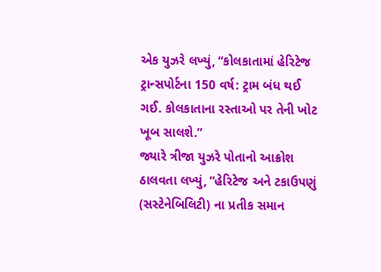એક યુઝરે લખ્યું, “કોલકાતામાં હેરિટેજ ટ્રાન્સપોર્ટના 150 વર્ષ: ટ્રામ બંધ થઈ ગઈ. કોલકાતાના રસ્તાઓ પર તેની ખોટ ખૂબ સાલશે.”
જ્યારે ત્રીજા યુઝરે પોતાનો આક્રોશ ઠાલવતા લખ્યું, “હેરિટેજ અને ટકાઉપણું (સસ્ટેનેબિલિટી) ના પ્રતીક સમાન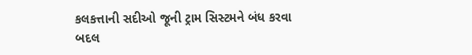કલકત્તાની સદીઓ જૂની ટ્રામ સિસ્ટમને બંધ કરવા બદલ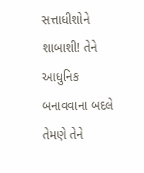સત્તાધીશોને શાબાશી! તેને આધુનિક બનાવવાના બદલે તેમણે તેને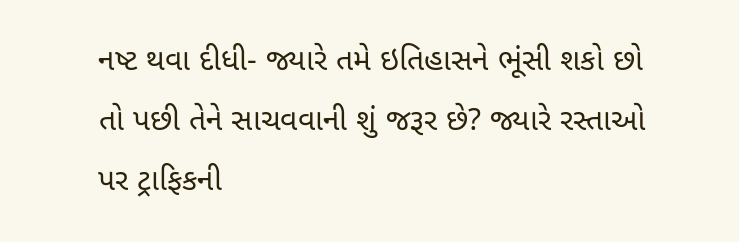નષ્ટ થવા દીધી- જ્યારે તમે ઇતિહાસને ભૂંસી શકો છો તો પછી તેને સાચવવાની શું જરૂર છે? જ્યારે રસ્તાઓ પર ટ્રાફિકની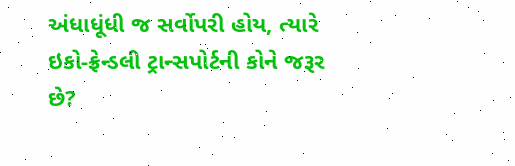અંધાધૂંધી જ સર્વોપરી હોય, ત્યારે ઇકો-ફ્રેન્ડલી ટ્રાન્સપોર્ટની કોને જરૂર છે?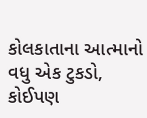કોલકાતાના આત્માનો વધુ એક ટુકડો, કોઈપણ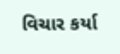વિચાર કર્યા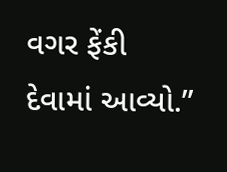વગર ફેંકી દેવામાં આવ્યો.”